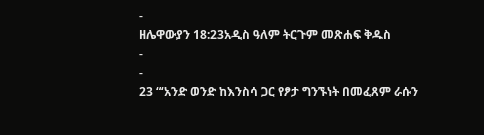-
ዘሌዋውያን 18:23አዲስ ዓለም ትርጉም መጽሐፍ ቅዱስ
-
-
23 “‘አንድ ወንድ ከእንስሳ ጋር የፆታ ግንኙነት በመፈጸም ራሱን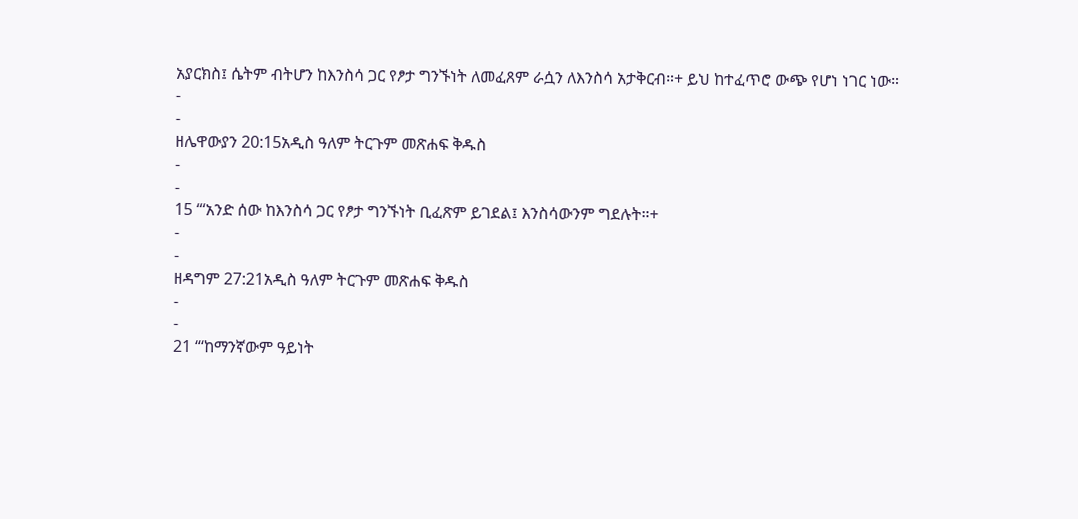አያርክስ፤ ሴትም ብትሆን ከእንስሳ ጋር የፆታ ግንኙነት ለመፈጸም ራሷን ለእንስሳ አታቅርብ።+ ይህ ከተፈጥሮ ውጭ የሆነ ነገር ነው።
-
-
ዘሌዋውያን 20:15አዲስ ዓለም ትርጉም መጽሐፍ ቅዱስ
-
-
15 “‘አንድ ሰው ከእንስሳ ጋር የፆታ ግንኙነት ቢፈጽም ይገደል፤ እንስሳውንም ግደሉት።+
-
-
ዘዳግም 27:21አዲስ ዓለም ትርጉም መጽሐፍ ቅዱስ
-
-
21 “‘ከማንኛውም ዓይነት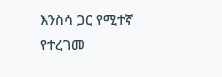እንስሳ ጋር የሚተኛ የተረገመ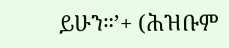ይሁን።’+ (ሕዝቡም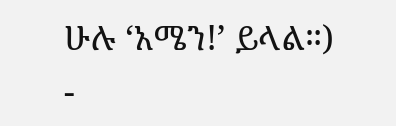ሁሉ ‘አሜን!’ ይላል።)
-